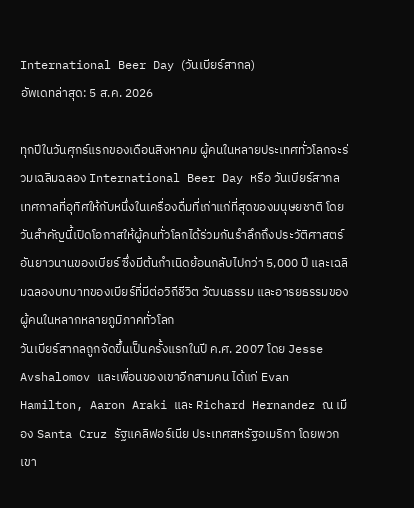International Beer Day (วันเบียร์สากล)
อัพเดทล่าสุด: 5 ส.ค. 2026

ทุกปีในวันศุกร์แรกของเดือนสิงหาคม ผู้คนในหลายประเทศทั่วโลกจะร่วมเฉลิมฉลอง International Beer Day หรือ วันเบียร์สากล เทศกาลที่อุทิศให้กับหนึ่งในเครื่องดื่มที่เก่าแก่ที่สุดของมนุษยชาติ โดยวันสำคัญนี้เปิดโอกาสให้ผู้คนทั่วโลกได้ร่วมกันรำลึกถึงประวัติศาสตร์อันยาวนานของเบียร์ ซึ่งมีต้นกำเนิดย้อนกลับไปกว่า 5,000 ปี และเฉลิมฉลองบทบาทของเบียร์ที่มีต่อวิถีชีวิต วัฒนธรรม และอารยธรรมของผู้คนในหลากหลายภูมิภาคทั่วโลก
วันเบียร์สากลถูกจัดขึ้นเป็นครั้งแรกในปี ค.ศ. 2007 โดย Jesse Avshalomov และเพื่อนของเขาอีกสามคน ได้แก่ Evan Hamilton, Aaron Araki และ Richard Hernandez ณ เมือง Santa Cruz รัฐแคลิฟอร์เนีย ประเทศสหรัฐอเมริกา โดยพวกเขา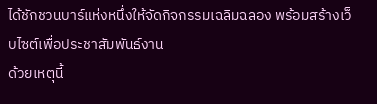ได้ชักชวนบาร์แห่งหนึ่งให้จัดกิจกรรมเฉลิมฉลอง พร้อมสร้างเว็บไซต์เพื่อประชาสัมพันธ์งาน
ด้วยเหตุนี้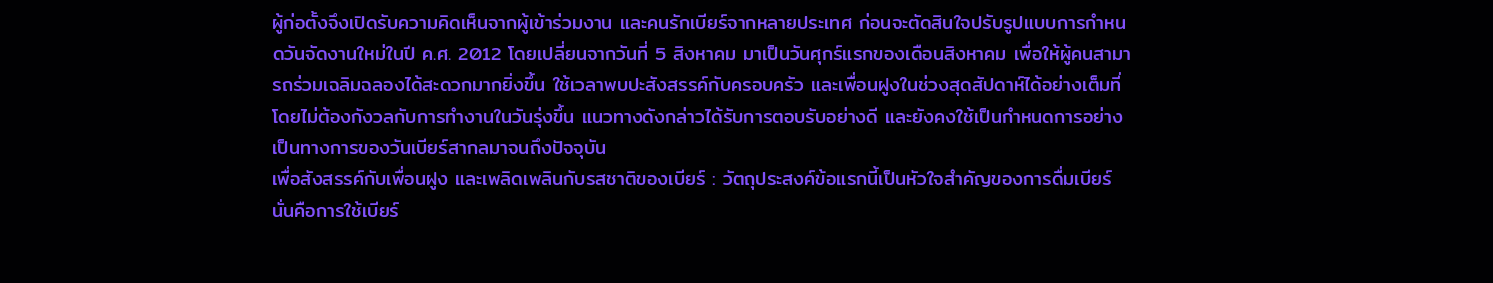ผู้ก่อตั้งจึงเปิดรับความคิดเห็นจากผู้เข้าร่วมงาน และคนรักเบียร์จากหลายประเทศ ก่อนจะตัดสินใจปรับรูปแบบการกำหนดวันจัดงานใหม่ในปี ค.ศ. 2012 โดยเปลี่ยนจากวันที่ 5 สิงหาคม มาเป็นวันศุกร์แรกของเดือนสิงหาคม เพื่อให้ผู้คนสามารถร่วมเฉลิมฉลองได้สะดวกมากยิ่งขึ้น ใช้เวลาพบปะสังสรรค์กับครอบครัว และเพื่อนฝูงในช่วงสุดสัปดาห์ได้อย่างเต็มที่ โดยไม่ต้องกังวลกับการทำงานในวันรุ่งขึ้น แนวทางดังกล่าวได้รับการตอบรับอย่างดี และยังคงใช้เป็นกำหนดการอย่างเป็นทางการของวันเบียร์สากลมาจนถึงปัจจุบัน
เพื่อสังสรรค์กับเพื่อนฝูง และเพลิดเพลินกับรสชาติของเบียร์ : วัตถุประสงค์ข้อแรกนี้เป็นหัวใจสำคัญของการดื่มเบียร์ นั่นคือการใช้เบียร์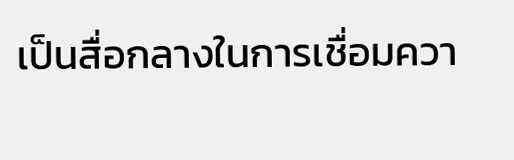เป็นสื่อกลางในการเชื่อมควา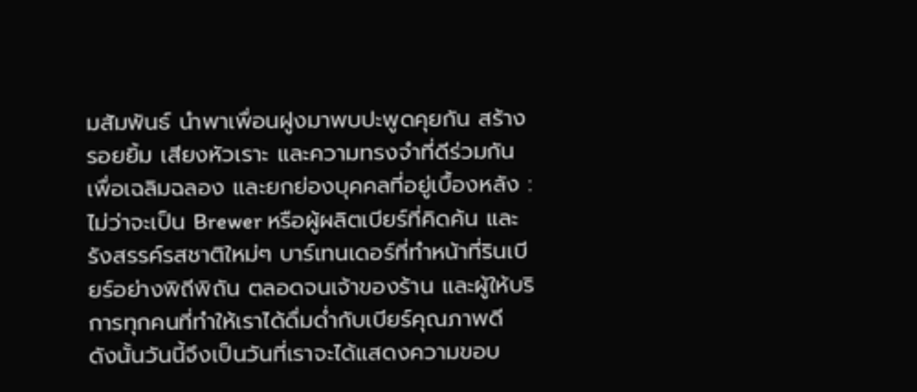มสัมพันธ์ นำพาเพื่อนฝูงมาพบปะพูดคุยกัน สร้างรอยยิ้ม เสียงหัวเราะ และความทรงจำที่ดีร่วมกัน
เพื่อเฉลิมฉลอง และยกย่องบุคคลที่อยู่เบื้องหลัง : ไม่ว่าจะเป็น Brewer หรือผู้ผลิตเบียร์ที่คิดค้น และรังสรรค์รสชาติใหม่ๆ บาร์เทนเดอร์ที่ทำหน้าที่รินเบียร์อย่างพิถีพิถัน ตลอดจนเจ้าของร้าน และผู้ให้บริการทุกคนที่ทำให้เราได้ดื่มด่ำกับเบียร์คุณภาพดี ดังนั้นวันนี้จึงเป็นวันที่เราจะได้แสดงความขอบ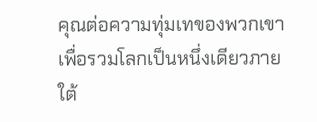คุณต่อความทุ่มเทของพวกเขา
เพื่อรวมโลกเป็นหนึ่งเดียวภายใต้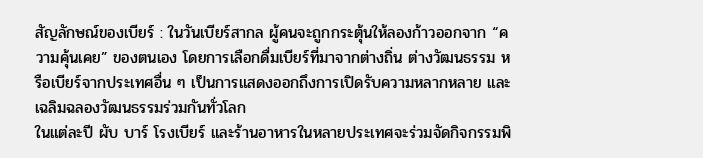สัญลักษณ์ของเบียร์ : ในวันเบียร์สากล ผู้คนจะถูกกระตุ้นให้ลองก้าวออกจาก “ความคุ้นเคย” ของตนเอง โดยการเลือกดื่มเบียร์ที่มาจากต่างถิ่น ต่างวัฒนธรรม หรือเบียร์จากประเทศอื่น ๆ เป็นการแสดงออกถึงการเปิดรับความหลากหลาย และเฉลิมฉลองวัฒนธรรมร่วมกันทั่วโลก
ในแต่ละปี ผับ บาร์ โรงเบียร์ และร้านอาหารในหลายประเทศจะร่วมจัดกิจกรรมพิ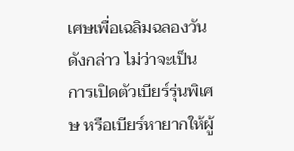เศษเพื่อเฉลิมฉลองวันดังกล่าว ไม่ว่าจะเป็นการเปิดตัวเบียร์รุ่นพิเศษ หรือเบียร์หายากให้ผู้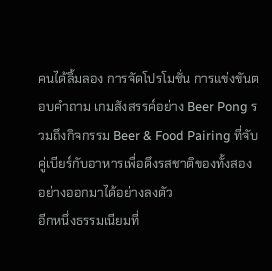คนได้ลิ้มลอง การจัดโปรโมชั่น การแข่งขันตอบคำถาม เกมสังสรรค์อย่าง Beer Pong รวมถึงกิจกรรม Beer & Food Pairing ที่จับคู่เบียร์กับอาหารเพื่อดึงรสชาติของทั้งสองอย่างออกมาได้อย่างลงตัว
อีกหนึ่งธรรมเนียมที่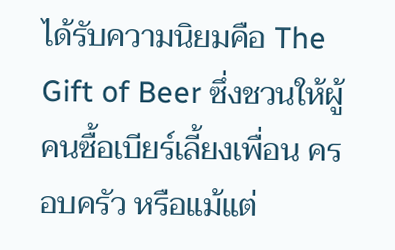ได้รับความนิยมคือ The Gift of Beer ซึ่งชวนให้ผู้คนซื้อเบียร์เลี้ยงเพื่อน ครอบครัว หรือแม้แต่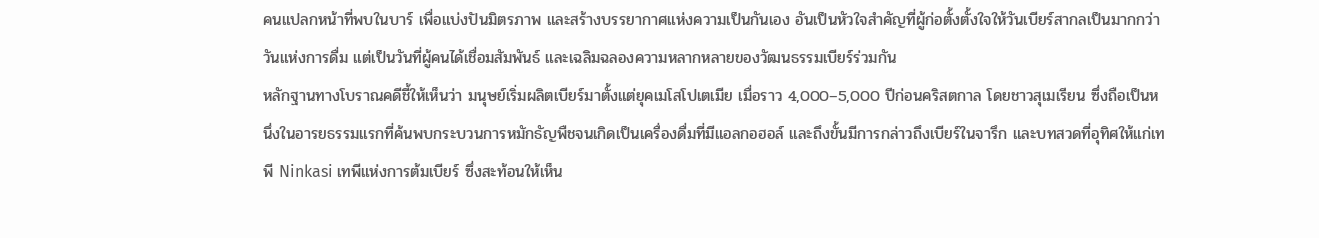คนแปลกหน้าที่พบในบาร์ เพื่อแบ่งปันมิตรภาพ และสร้างบรรยากาศแห่งความเป็นกันเอง อันเป็นหัวใจสำคัญที่ผู้ก่อตั้งตั้งใจให้วันเบียร์สากลเป็นมากกว่าวันแห่งการดื่ม แต่เป็นวันที่ผู้คนได้เชื่อมสัมพันธ์ และเฉลิมฉลองความหลากหลายของวัฒนธรรมเบียร์ร่วมกัน
หลักฐานทางโบราณคดีชี้ให้เห็นว่า มนุษย์เริ่มผลิตเบียร์มาตั้งแต่ยุคเมโสโปเตเมีย เมื่อราว 4,000–5,000 ปีก่อนคริสตกาล โดยชาวสุเมเรียน ซึ่งถือเป็นหนึ่งในอารยธรรมแรกที่ค้นพบกระบวนการหมักธัญพืชจนเกิดเป็นเครื่องดื่มที่มีแอลกอฮอล์ และถึงขั้นมีการกล่าวถึงเบียร์ในจารึก และบทสวดที่อุทิศให้แก่เทพี Ninkasi เทพีแห่งการต้มเบียร์ ซึ่งสะท้อนให้เห็น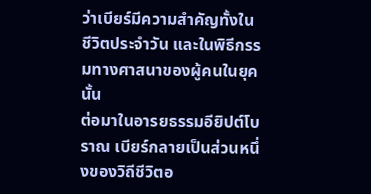ว่าเบียร์มีความสำคัญทั้งในชีวิตประจำวัน และในพิธีกรรมทางศาสนาของผู้คนในยุคนั้น
ต่อมาในอารยธรรมอียิปต์โบราณ เบียร์กลายเป็นส่วนหนึ่งของวิถีชีวิตอ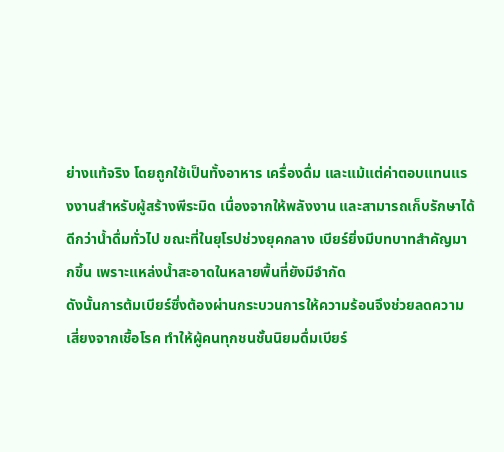ย่างแท้จริง โดยถูกใช้เป็นทั้งอาหาร เครื่องดื่ม และแม้แต่ค่าตอบแทนแรงงานสำหรับผู้สร้างพีระมิด เนื่องจากให้พลังงาน และสามารถเก็บรักษาได้ดีกว่าน้ำดื่มทั่วไป ขณะที่ในยุโรปช่วงยุคกลาง เบียร์ยิ่งมีบทบาทสำคัญมากขึ้น เพราะแหล่งน้ำสะอาดในหลายพื้นที่ยังมีจำกัด
ดังนั้นการต้มเบียร์ซึ่งต้องผ่านกระบวนการให้ความร้อนจึงช่วยลดความเสี่ยงจากเชื้อโรค ทำให้ผู้คนทุกชนชั้นนิยมดื่มเบียร์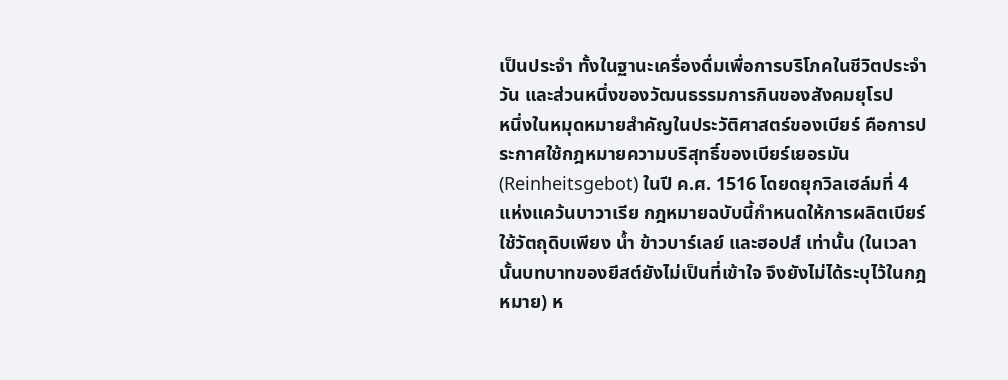เป็นประจำ ทั้งในฐานะเครื่องดื่มเพื่อการบริโภคในชีวิตประจำวัน และส่วนหนึ่งของวัฒนธรรมการกินของสังคมยุโรป
หนึ่งในหมุดหมายสำคัญในประวัติศาสตร์ของเบียร์ คือการประกาศใช้กฎหมายความบริสุทธิ์ของเบียร์เยอรมัน (Reinheitsgebot) ในปี ค.ศ. 1516 โดยดยุกวิลเฮล์มที่ 4 แห่งแคว้นบาวาเรีย กฎหมายฉบับนี้กำหนดให้การผลิตเบียร์ใช้วัตถุดิบเพียง น้ำ ข้าวบาร์เลย์ และฮอปส์ เท่านั้น (ในเวลานั้นบทบาทของยีสต์ยังไม่เป็นที่เข้าใจ จึงยังไม่ได้ระบุไว้ในกฎหมาย) ห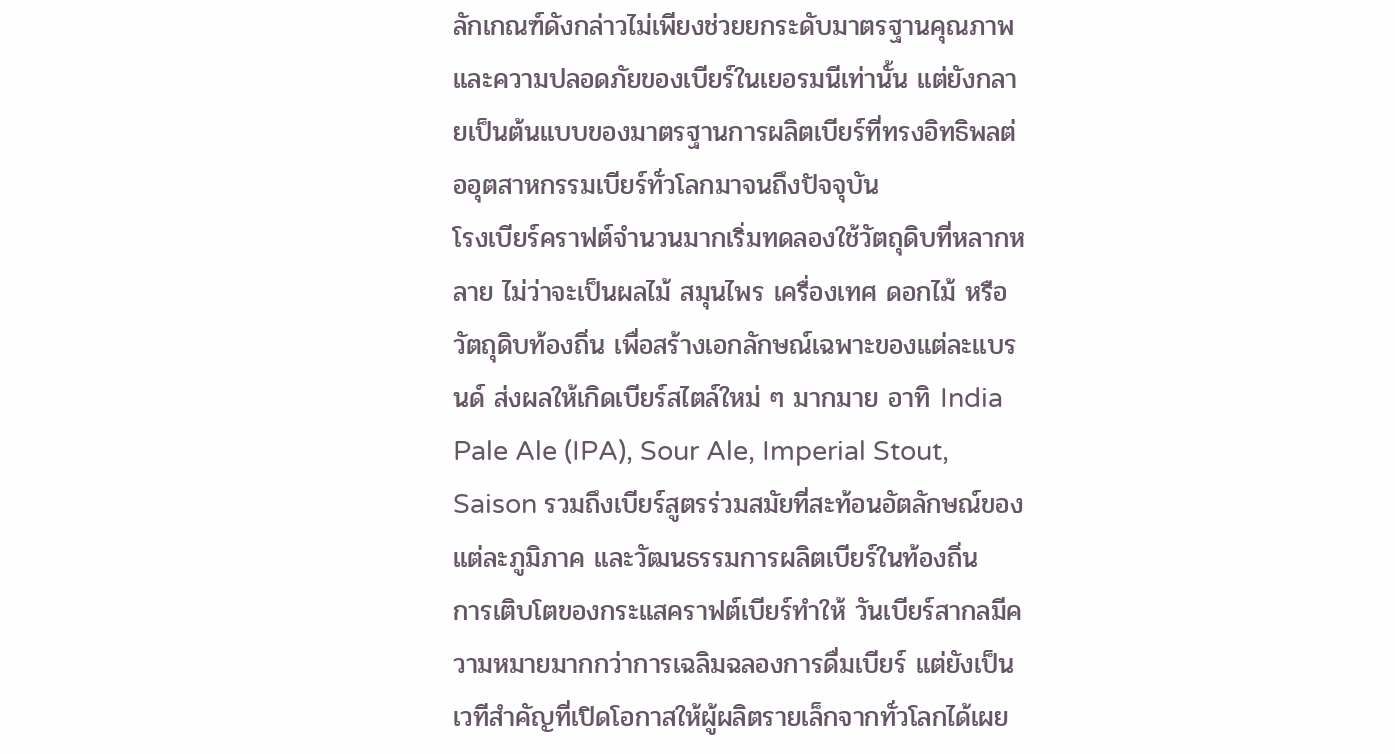ลักเกณฑ์ดังกล่าวไม่เพียงช่วยยกระดับมาตรฐานคุณภาพ และความปลอดภัยของเบียร์ในเยอรมนีเท่านั้น แต่ยังกลายเป็นต้นแบบของมาตรฐานการผลิตเบียร์ที่ทรงอิทธิพลต่ออุตสาหกรรมเบียร์ทั่วโลกมาจนถึงปัจจุบัน
โรงเบียร์คราฟต์จำนวนมากเริ่มทดลองใช้วัตถุดิบที่หลากหลาย ไม่ว่าจะเป็นผลไม้ สมุนไพร เครื่องเทศ ดอกไม้ หรือวัตถุดิบท้องถิ่น เพื่อสร้างเอกลักษณ์เฉพาะของแต่ละแบรนด์ ส่งผลให้เกิดเบียร์สไตล์ใหม่ ๆ มากมาย อาทิ India Pale Ale (IPA), Sour Ale, Imperial Stout, Saison รวมถึงเบียร์สูตรร่วมสมัยที่สะท้อนอัตลักษณ์ของแต่ละภูมิภาค และวัฒนธรรมการผลิตเบียร์ในท้องถิ่น
การเติบโตของกระแสคราฟต์เบียร์ทำให้ วันเบียร์สากลมีความหมายมากกว่าการเฉลิมฉลองการดื่มเบียร์ แต่ยังเป็นเวทีสำคัญที่เปิดโอกาสให้ผู้ผลิตรายเล็กจากทั่วโลกได้เผย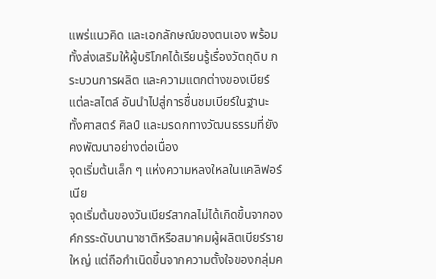แพร่แนวคิด และเอกลักษณ์ของตนเอง พร้อมทั้งส่งเสริมให้ผู้บริโภคได้เรียนรู้เรื่องวัตถุดิบ กระบวนการผลิต และความแตกต่างของเบียร์แต่ละสไตล์ อันนำไปสู่การชื่นชมเบียร์ในฐานะทั้งศาสตร์ ศิลป์ และมรดกทางวัฒนธรรมที่ยังคงพัฒนาอย่างต่อเนื่อง
จุดเริ่มต้นเล็ก ๆ แห่งความหลงใหลในแคลิฟอร์เนีย
จุดเริ่มต้นของวันเบียร์สากลไม่ได้เกิดขึ้นจากองค์กรระดับนานาชาติหรือสมาคมผู้ผลิตเบียร์รายใหญ่ แต่ถือกำเนิดขึ้นจากความตั้งใจของกลุ่มค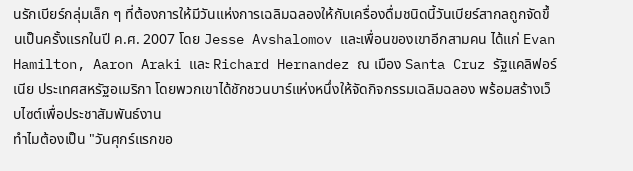นรักเบียร์กลุ่มเล็ก ๆ ที่ต้องการให้มีวันแห่งการเฉลิมฉลองให้กับเครื่องดื่มชนิดนี้วันเบียร์สากลถูกจัดขึ้นเป็นครั้งแรกในปี ค.ศ. 2007 โดย Jesse Avshalomov และเพื่อนของเขาอีกสามคน ได้แก่ Evan Hamilton, Aaron Araki และ Richard Hernandez ณ เมือง Santa Cruz รัฐแคลิฟอร์เนีย ประเทศสหรัฐอเมริกา โดยพวกเขาได้ชักชวนบาร์แห่งหนึ่งให้จัดกิจกรรมเฉลิมฉลอง พร้อมสร้างเว็บไซต์เพื่อประชาสัมพันธ์งาน
ทำไมต้องเป็น "วันศุกร์แรกขอ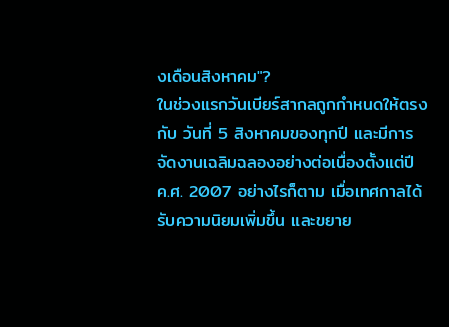งเดือนสิงหาคม"?
ในช่วงแรกวันเบียร์สากลถูกกำหนดให้ตรงกับ วันที่ 5 สิงหาคมของทุกปี และมีการจัดงานเฉลิมฉลองอย่างต่อเนื่องตั้งแต่ปี ค.ศ. 2007 อย่างไรก็ตาม เมื่อเทศกาลได้รับความนิยมเพิ่มขึ้น และขยาย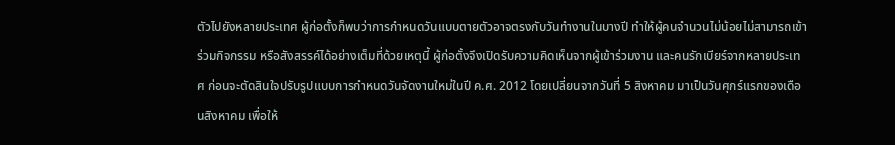ตัวไปยังหลายประเทศ ผู้ก่อตั้งก็พบว่าการกำหนดวันแบบตายตัวอาจตรงกับวันทำงานในบางปี ทำให้ผู้คนจำนวนไม่น้อยไม่สามารถเข้าร่วมกิจกรรม หรือสังสรรค์ได้อย่างเต็มที่ด้วยเหตุนี้ ผู้ก่อตั้งจึงเปิดรับความคิดเห็นจากผู้เข้าร่วมงาน และคนรักเบียร์จากหลายประเทศ ก่อนจะตัดสินใจปรับรูปแบบการกำหนดวันจัดงานใหม่ในปี ค.ศ. 2012 โดยเปลี่ยนจากวันที่ 5 สิงหาคม มาเป็นวันศุกร์แรกของเดือนสิงหาคม เพื่อให้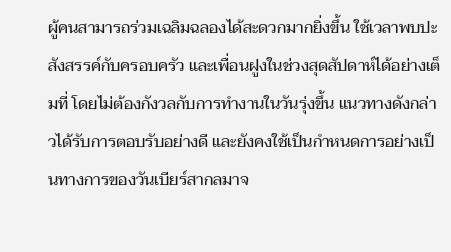ผู้คนสามารถร่วมเฉลิมฉลองได้สะดวกมากยิ่งขึ้น ใช้เวลาพบปะสังสรรค์กับครอบครัว และเพื่อนฝูงในช่วงสุดสัปดาห์ได้อย่างเต็มที่ โดยไม่ต้องกังวลกับการทำงานในวันรุ่งขึ้น แนวทางดังกล่าวได้รับการตอบรับอย่างดี และยังคงใช้เป็นกำหนดการอย่างเป็นทางการของวันเบียร์สากลมาจ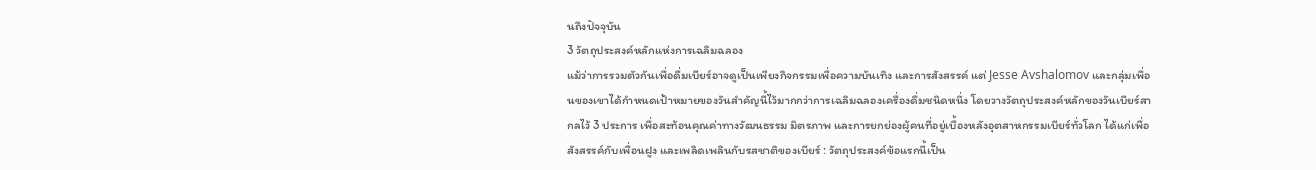นถึงปัจจุบัน
3 วัตถุประสงค์หลักแห่งการเฉลิมฉลอง
แม้ว่าการรวมตัวกันเพื่อดื่มเบียร์อาจดูเป็นเพียงกิจกรรมเพื่อความบันเทิง และการสังสรรค์ แต่ Jesse Avshalomov และกลุ่มเพื่อนของเขาได้กำหนดเป้าหมายของวันสำคัญนี้ไว้มากกว่าการเฉลิมฉลองเครื่องดื่มชนิดหนึ่ง โดยวางวัตถุประสงค์หลักของวันเบียร์สากลไว้ 3 ประการ เพื่อสะท้อนคุณค่าทางวัฒนธรรม มิตรภาพ และการยกย่องผู้คนที่อยู่เบื้องหลังอุตสาหกรรมเบียร์ทั่วโลก ได้แก่เพื่อสังสรรค์กับเพื่อนฝูง และเพลิดเพลินกับรสชาติของเบียร์ : วัตถุประสงค์ข้อแรกนี้เป็น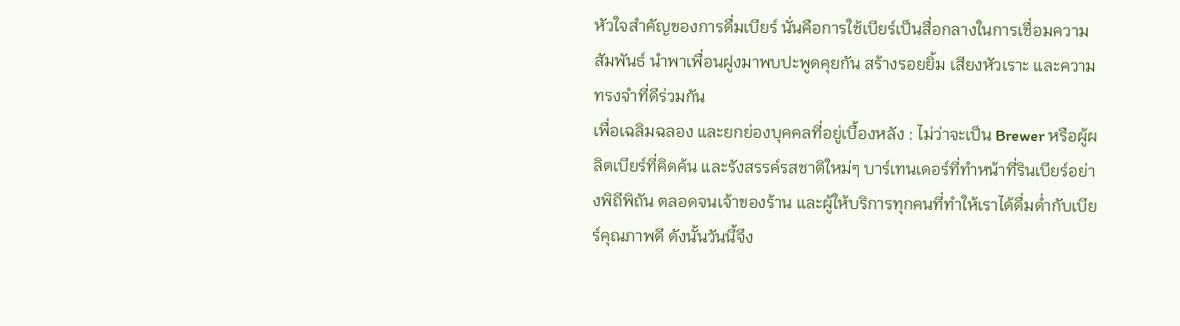หัวใจสำคัญของการดื่มเบียร์ นั่นคือการใช้เบียร์เป็นสื่อกลางในการเชื่อมความสัมพันธ์ นำพาเพื่อนฝูงมาพบปะพูดคุยกัน สร้างรอยยิ้ม เสียงหัวเราะ และความทรงจำที่ดีร่วมกัน
เพื่อเฉลิมฉลอง และยกย่องบุคคลที่อยู่เบื้องหลัง : ไม่ว่าจะเป็น Brewer หรือผู้ผลิตเบียร์ที่คิดค้น และรังสรรค์รสชาติใหม่ๆ บาร์เทนเดอร์ที่ทำหน้าที่รินเบียร์อย่างพิถีพิถัน ตลอดจนเจ้าของร้าน และผู้ให้บริการทุกคนที่ทำให้เราได้ดื่มด่ำกับเบียร์คุณภาพดี ดังนั้นวันนี้จึง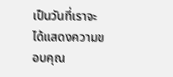เป็นวันที่เราจะได้แสดงความขอบคุณ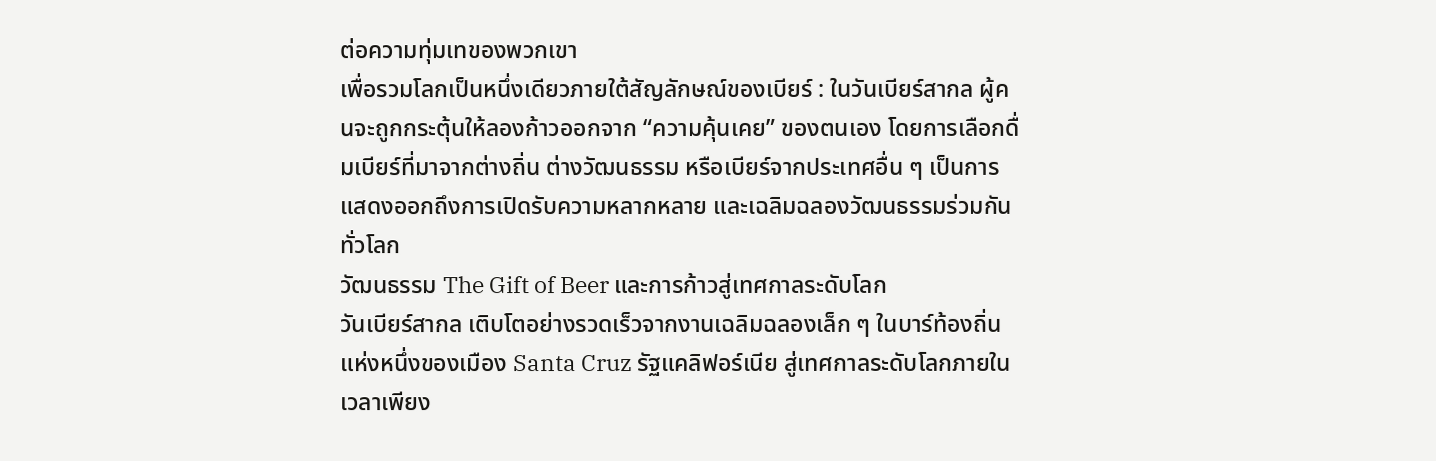ต่อความทุ่มเทของพวกเขา
เพื่อรวมโลกเป็นหนึ่งเดียวภายใต้สัญลักษณ์ของเบียร์ : ในวันเบียร์สากล ผู้คนจะถูกกระตุ้นให้ลองก้าวออกจาก “ความคุ้นเคย” ของตนเอง โดยการเลือกดื่มเบียร์ที่มาจากต่างถิ่น ต่างวัฒนธรรม หรือเบียร์จากประเทศอื่น ๆ เป็นการแสดงออกถึงการเปิดรับความหลากหลาย และเฉลิมฉลองวัฒนธรรมร่วมกันทั่วโลก
วัฒนธรรม The Gift of Beer และการก้าวสู่เทศกาลระดับโลก
วันเบียร์สากล เติบโตอย่างรวดเร็วจากงานเฉลิมฉลองเล็ก ๆ ในบาร์ท้องถิ่นแห่งหนึ่งของเมือง Santa Cruz รัฐแคลิฟอร์เนีย สู่เทศกาลระดับโลกภายในเวลาเพียง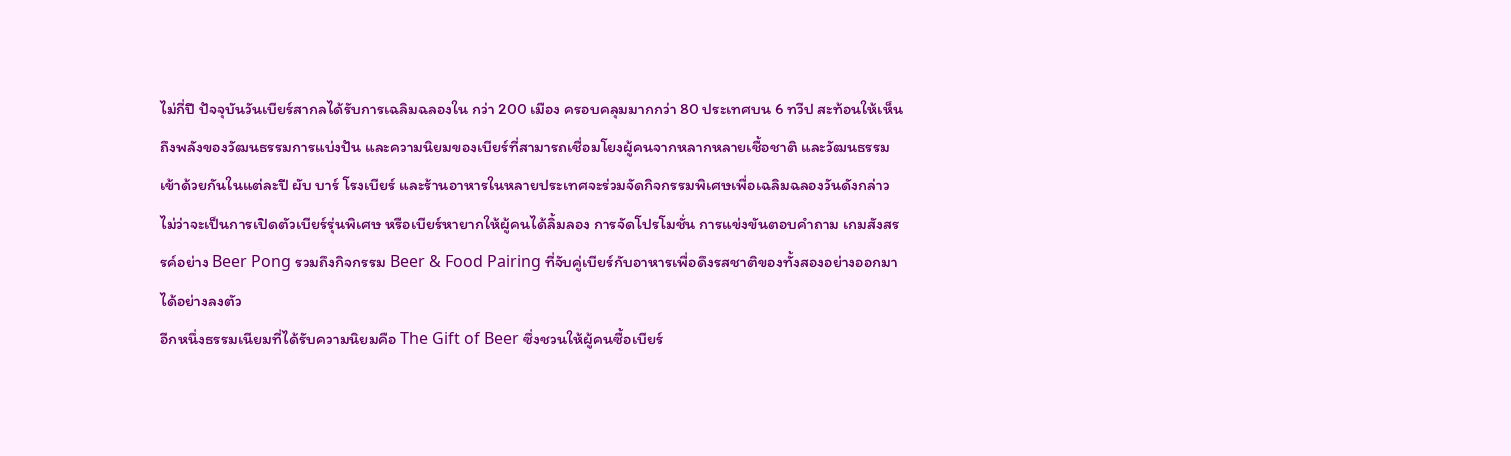ไม่กี่ปี ปัจจุบันวันเบียร์สากลได้รับการเฉลิมฉลองใน กว่า 200 เมือง ครอบคลุมมากกว่า 80 ประเทศบน 6 ทวีป สะท้อนให้เห็นถึงพลังของวัฒนธรรมการแบ่งปัน และความนิยมของเบียร์ที่สามารถเชื่อมโยงผู้คนจากหลากหลายเชื้อชาติ และวัฒนธรรมเข้าด้วยกันในแต่ละปี ผับ บาร์ โรงเบียร์ และร้านอาหารในหลายประเทศจะร่วมจัดกิจกรรมพิเศษเพื่อเฉลิมฉลองวันดังกล่าว ไม่ว่าจะเป็นการเปิดตัวเบียร์รุ่นพิเศษ หรือเบียร์หายากให้ผู้คนได้ลิ้มลอง การจัดโปรโมชั่น การแข่งขันตอบคำถาม เกมสังสรรค์อย่าง Beer Pong รวมถึงกิจกรรม Beer & Food Pairing ที่จับคู่เบียร์กับอาหารเพื่อดึงรสชาติของทั้งสองอย่างออกมาได้อย่างลงตัว
อีกหนึ่งธรรมเนียมที่ได้รับความนิยมคือ The Gift of Beer ซึ่งชวนให้ผู้คนซื้อเบียร์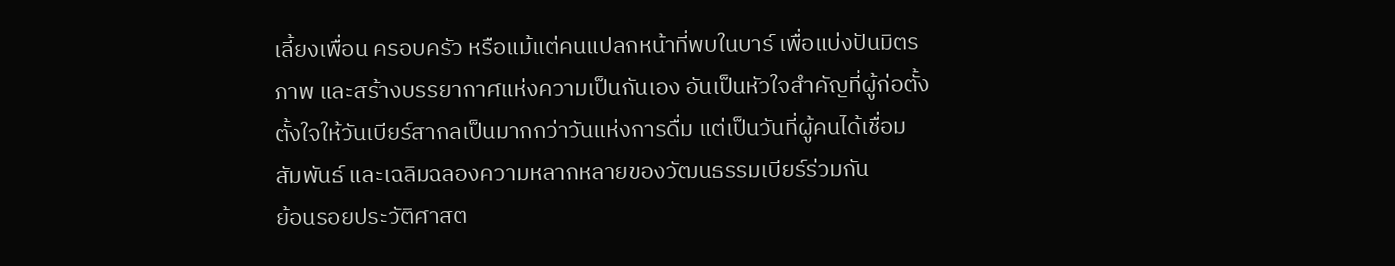เลี้ยงเพื่อน ครอบครัว หรือแม้แต่คนแปลกหน้าที่พบในบาร์ เพื่อแบ่งปันมิตรภาพ และสร้างบรรยากาศแห่งความเป็นกันเอง อันเป็นหัวใจสำคัญที่ผู้ก่อตั้งตั้งใจให้วันเบียร์สากลเป็นมากกว่าวันแห่งการดื่ม แต่เป็นวันที่ผู้คนได้เชื่อมสัมพันธ์ และเฉลิมฉลองความหลากหลายของวัฒนธรรมเบียร์ร่วมกัน
ย้อนรอยประวัติศาสต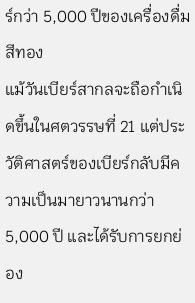ร์กว่า 5,000 ปีของเครื่องดื่มสีทอง
แม้วันเบียร์สากลจะถือกำเนิดขึ้นในศตวรรษที่ 21 แต่ประวัติศาสตร์ของเบียร์กลับมีความเป็นมายาวนานกว่า 5,000 ปี และได้รับการยกย่อง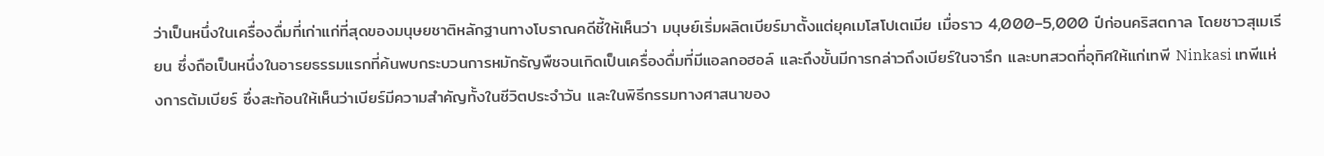ว่าเป็นหนึ่งในเครื่องดื่มที่เก่าแก่ที่สุดของมนุษยชาติหลักฐานทางโบราณคดีชี้ให้เห็นว่า มนุษย์เริ่มผลิตเบียร์มาตั้งแต่ยุคเมโสโปเตเมีย เมื่อราว 4,000–5,000 ปีก่อนคริสตกาล โดยชาวสุเมเรียน ซึ่งถือเป็นหนึ่งในอารยธรรมแรกที่ค้นพบกระบวนการหมักธัญพืชจนเกิดเป็นเครื่องดื่มที่มีแอลกอฮอล์ และถึงขั้นมีการกล่าวถึงเบียร์ในจารึก และบทสวดที่อุทิศให้แก่เทพี Ninkasi เทพีแห่งการต้มเบียร์ ซึ่งสะท้อนให้เห็นว่าเบียร์มีความสำคัญทั้งในชีวิตประจำวัน และในพิธีกรรมทางศาสนาของ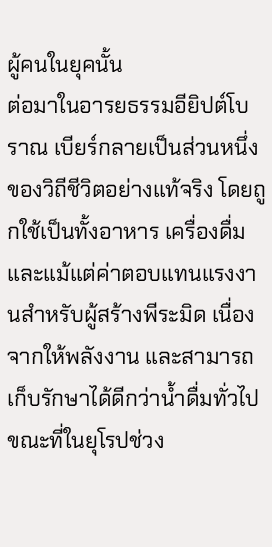ผู้คนในยุคนั้น
ต่อมาในอารยธรรมอียิปต์โบราณ เบียร์กลายเป็นส่วนหนึ่งของวิถีชีวิตอย่างแท้จริง โดยถูกใช้เป็นทั้งอาหาร เครื่องดื่ม และแม้แต่ค่าตอบแทนแรงงานสำหรับผู้สร้างพีระมิด เนื่องจากให้พลังงาน และสามารถเก็บรักษาได้ดีกว่าน้ำดื่มทั่วไป ขณะที่ในยุโรปช่วง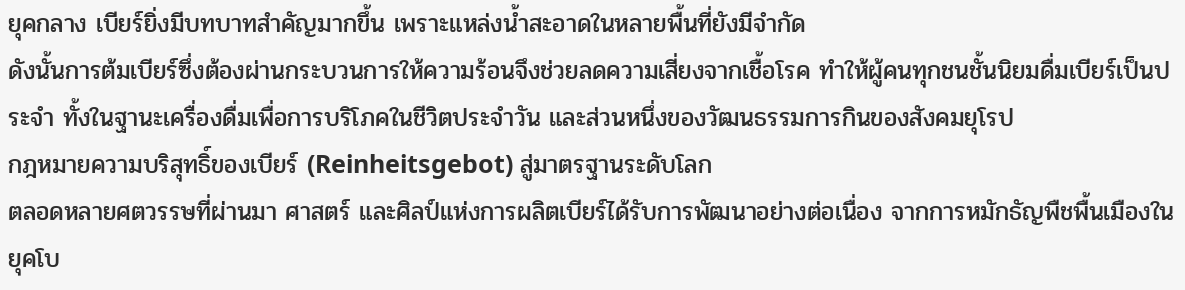ยุคกลาง เบียร์ยิ่งมีบทบาทสำคัญมากขึ้น เพราะแหล่งน้ำสะอาดในหลายพื้นที่ยังมีจำกัด
ดังนั้นการต้มเบียร์ซึ่งต้องผ่านกระบวนการให้ความร้อนจึงช่วยลดความเสี่ยงจากเชื้อโรค ทำให้ผู้คนทุกชนชั้นนิยมดื่มเบียร์เป็นประจำ ทั้งในฐานะเครื่องดื่มเพื่อการบริโภคในชีวิตประจำวัน และส่วนหนึ่งของวัฒนธรรมการกินของสังคมยุโรป
กฎหมายความบริสุทธิ์ของเบียร์ (Reinheitsgebot) สู่มาตรฐานระดับโลก
ตลอดหลายศตวรรษที่ผ่านมา ศาสตร์ และศิลป์แห่งการผลิตเบียร์ได้รับการพัฒนาอย่างต่อเนื่อง จากการหมักธัญพืชพื้นเมืองในยุคโบ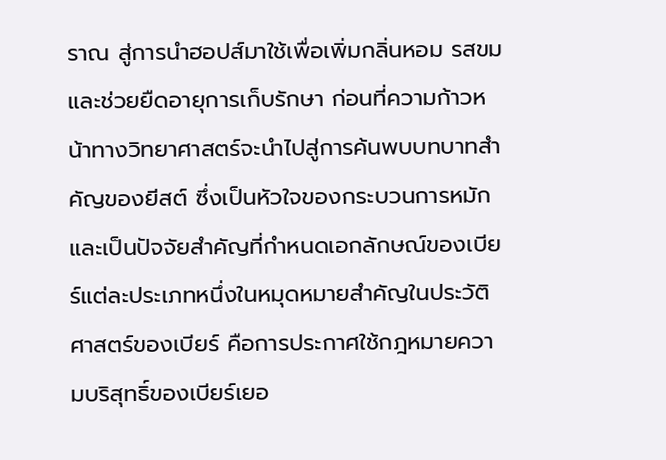ราณ สู่การนำฮอปส์มาใช้เพื่อเพิ่มกลิ่นหอม รสขม และช่วยยืดอายุการเก็บรักษา ก่อนที่ความก้าวหน้าทางวิทยาศาสตร์จะนำไปสู่การค้นพบบทบาทสำคัญของยีสต์ ซึ่งเป็นหัวใจของกระบวนการหมัก และเป็นปัจจัยสำคัญที่กำหนดเอกลักษณ์ของเบียร์แต่ละประเภทหนึ่งในหมุดหมายสำคัญในประวัติศาสตร์ของเบียร์ คือการประกาศใช้กฎหมายความบริสุทธิ์ของเบียร์เยอ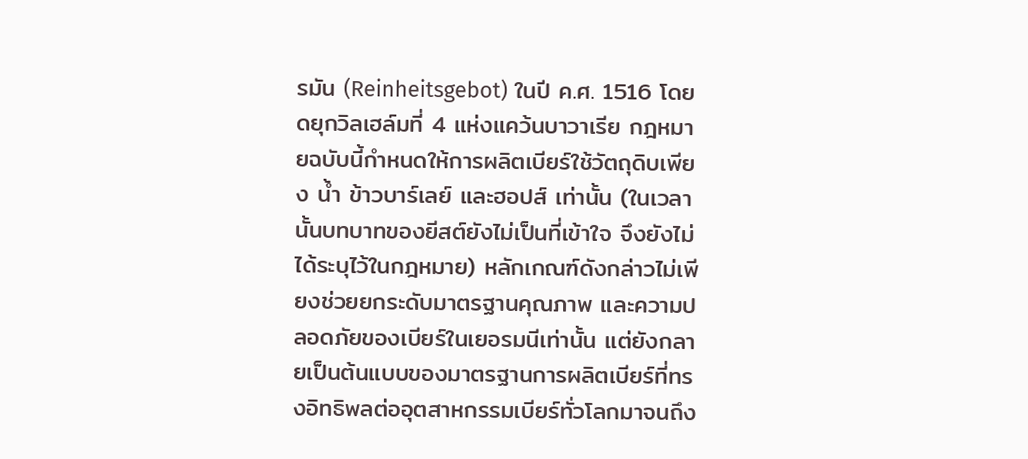รมัน (Reinheitsgebot) ในปี ค.ศ. 1516 โดยดยุกวิลเฮล์มที่ 4 แห่งแคว้นบาวาเรีย กฎหมายฉบับนี้กำหนดให้การผลิตเบียร์ใช้วัตถุดิบเพียง น้ำ ข้าวบาร์เลย์ และฮอปส์ เท่านั้น (ในเวลานั้นบทบาทของยีสต์ยังไม่เป็นที่เข้าใจ จึงยังไม่ได้ระบุไว้ในกฎหมาย) หลักเกณฑ์ดังกล่าวไม่เพียงช่วยยกระดับมาตรฐานคุณภาพ และความปลอดภัยของเบียร์ในเยอรมนีเท่านั้น แต่ยังกลายเป็นต้นแบบของมาตรฐานการผลิตเบียร์ที่ทรงอิทธิพลต่ออุตสาหกรรมเบียร์ทั่วโลกมาจนถึง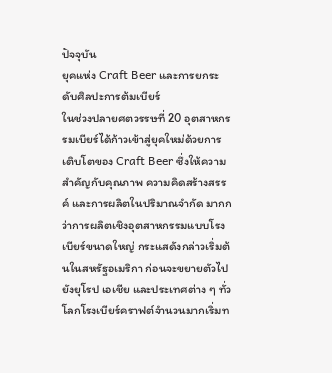ปัจจุบัน
ยุคแห่ง Craft Beer และการยกระดับศิลปะการต้มเบียร์
ในช่วงปลายศตวรรษที่ 20 อุตสาหกรรมเบียร์ได้ก้าวเข้าสู่ยุคใหม่ด้วยการเติบโตของ Craft Beer ซึ่งให้ความสำคัญกับคุณภาพ ความคิดสร้างสรรค์ และการผลิตในปริมาณจำกัด มากกว่าการผลิตเชิงอุตสาหกรรมแบบโรงเบียร์ขนาดใหญ่ กระแสดังกล่าวเริ่มต้นในสหรัฐอเมริกา ก่อนจะขยายตัวไปยังยุโรป เอเชีย และประเทศต่าง ๆ ทั่วโลกโรงเบียร์คราฟต์จำนวนมากเริ่มท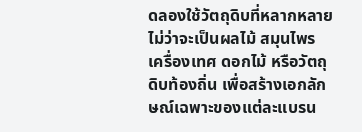ดลองใช้วัตถุดิบที่หลากหลาย ไม่ว่าจะเป็นผลไม้ สมุนไพร เครื่องเทศ ดอกไม้ หรือวัตถุดิบท้องถิ่น เพื่อสร้างเอกลักษณ์เฉพาะของแต่ละแบรน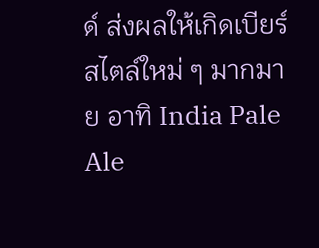ด์ ส่งผลให้เกิดเบียร์สไตล์ใหม่ ๆ มากมาย อาทิ India Pale Ale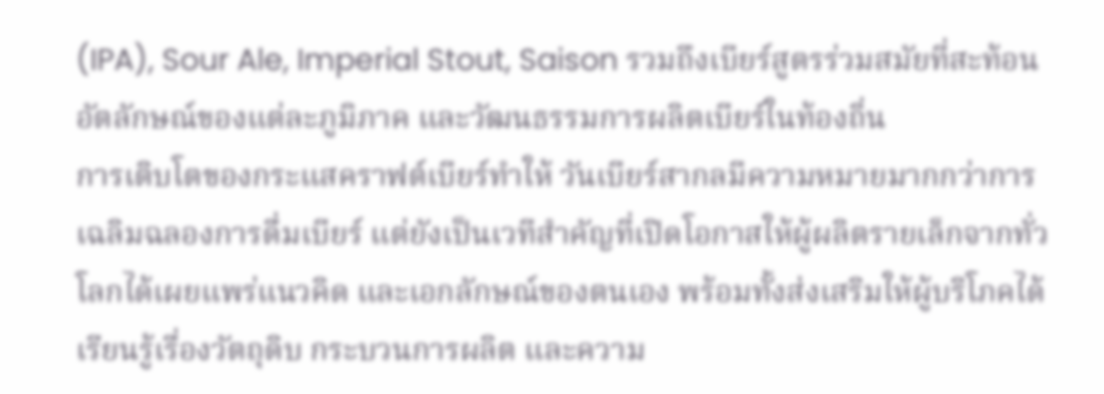(IPA), Sour Ale, Imperial Stout, Saison รวมถึงเบียร์สูตรร่วมสมัยที่สะท้อนอัตลักษณ์ของแต่ละภูมิภาค และวัฒนธรรมการผลิตเบียร์ในท้องถิ่น
การเติบโตของกระแสคราฟต์เบียร์ทำให้ วันเบียร์สากลมีความหมายมากกว่าการเฉลิมฉลองการดื่มเบียร์ แต่ยังเป็นเวทีสำคัญที่เปิดโอกาสให้ผู้ผลิตรายเล็กจากทั่วโลกได้เผยแพร่แนวคิด และเอกลักษณ์ของตนเอง พร้อมทั้งส่งเสริมให้ผู้บริโภคได้เรียนรู้เรื่องวัตถุดิบ กระบวนการผลิต และความ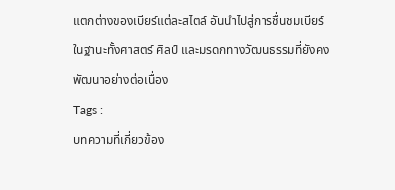แตกต่างของเบียร์แต่ละสไตล์ อันนำไปสู่การชื่นชมเบียร์ในฐานะทั้งศาสตร์ ศิลป์ และมรดกทางวัฒนธรรมที่ยังคงพัฒนาอย่างต่อเนื่อง
Tags :
บทความที่เกี่ยวข้อง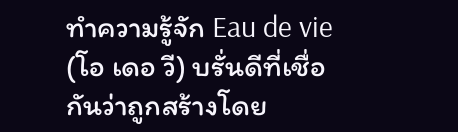ทำความรู้จัก Eau de vie (โอ เดอ วี) บรั่นดีที่เชื่อกันว่าถูกสร้างโดย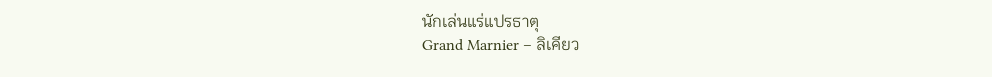นักเล่นแร่แปรธาตุ
Grand Marnier – ลิเคียว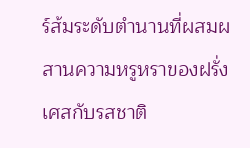ร์ส้มระดับตำนานที่ผสมผสานความหรูหราของฝรั่งเศสกับรสชาติ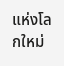แห่งโลกใหม่